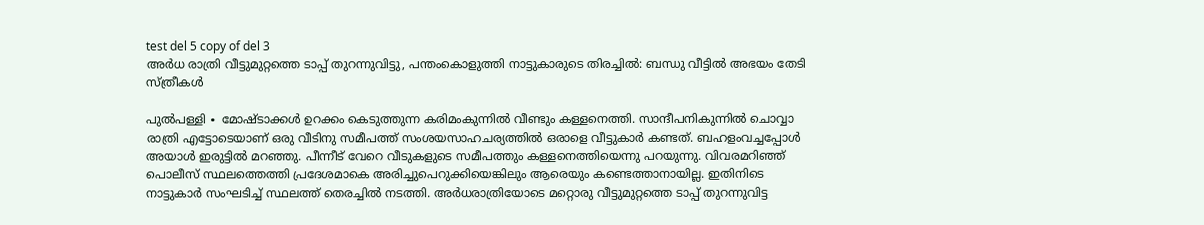test del 5 copy of del 3
അർധ രാത്രി വീട്ടുമുറ്റത്തെ ടാപ്പ് തുറന്നുവിട്ടു, പന്തംകൊളുത്തി നാട്ടുകാരുടെ തിരച്ചിൽ: ബന്ധു വീട്ടിൽ അഭയം തേടി സ്ത്രീകൾ

പുൽപള്ളി ∙ മോഷ്ടാക്കൾ ഉറക്കം കെടുത്തുന്ന കരിമംകുന്നിൽ വീണ്ടും കള്ളനെത്തി. സാന്ദീപനികുന്നിൽ ചൊവ്വാ രാത്രി എട്ടോടെയാണ് ഒരു വീടിനു സമീപത്ത് സംശയസാഹചര്യത്തിൽ ഒരാളെ വീട്ടുകാർ കണ്ടത്. ബഹളംവച്ചപ്പോൾ അയാൾ ഇരുട്ടിൽ മറഞ്ഞു. പീന്നീട് വേറെ വീടുകളുടെ സമീപത്തും കള്ളനെത്തിയെന്നു പറയുന്നു. വിവരമറിഞ്ഞ് പൊലീസ് സ്ഥലത്തെത്തി പ്രദേശമാകെ അരിച്ചുപെറുക്കിയെങ്കിലും ആരെയും കണ്ടെത്താനായില്ല. ഇതിനിടെ നാട്ടുകാർ സംഘടിച്ച് സ്ഥലത്ത് തെരച്ചിൽ നടത്തി. അർധരാത്രിയോടെ മറ്റൊരു വീട്ടുമുറ്റത്തെ ടാപ്പ് തുറന്നുവിട്ട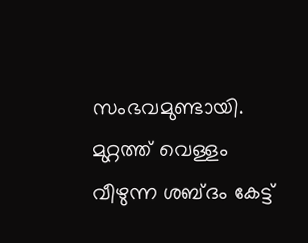സംഭവമുണ്ടായി. മുറ്റത്ത് വെള്ളം വീഴുന്ന ശബ്ദം കേട്ട്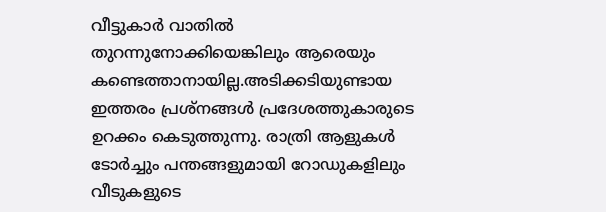വീട്ടുകാർ വാതിൽ തുറന്നുനോക്കിയെങ്കിലും ആരെയും കണ്ടെത്താനായില്ല.അടിക്കടിയുണ്ടായ ഇത്തരം പ്രശ്നങ്ങൾ പ്രദേശത്തുകാരുടെ ഉറക്കം കെടുത്തുന്നു. രാത്രി ആളുകൾ ടോർച്ചും പന്തങ്ങളുമായി റോഡുകളിലും വീടുകളുടെ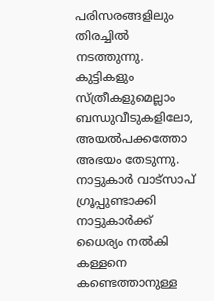പരിസരങ്ങളിലും തിരച്ചിൽ നടത്തുന്നു. കുട്ടികളും സ്ത്രീകളുമെല്ലാം ബന്ധുവീടുകളിലോ, അയൽപക്കത്തോ അഭയം തേടുന്നു. നാട്ടുകാർ വാട്സാപ് ഗ്രൂപ്പുണ്ടാക്കി നാട്ടുകാർക്ക് ധൈര്യം നൽകി കള്ളനെ കണ്ടെത്താനുള്ള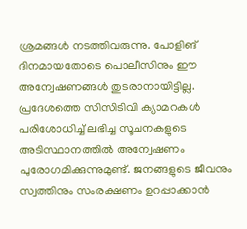ശ്രമങ്ങൾ നടത്തിവരുന്നു. പോളിങ് ദിനമായതോടെ പൊലീസിനും ഈ അന്വേഷണങ്ങൾ തുടരാനായിട്ടില്ല. പ്രദേശത്തെ സിസിടിവി ക്യാമറകൾ പരിശോധിച്ച് ലഭിച്ച സൂചനകളുടെ അടിസ്ഥാനത്തിൽ അന്വേഷണം പുരോഗമിക്കുന്നുമുണ്ട്. ജനങ്ങളുടെ ജീവനും സ്വത്തിനും സംരക്ഷണം ഉറപ്പാക്കാൻ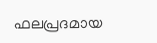ഫലപ്രദമായ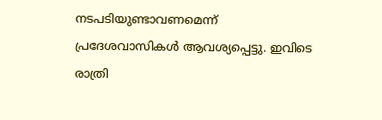നടപടിയുണ്ടാവണമെന്ന് പ്രദേശവാസികൾ ആവശ്യപ്പെട്ടു. ഇവിടെ രാത്രി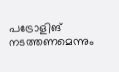പട്രോളിങ് നടത്തണമെന്നും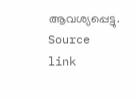ആവശ്യപ്പെട്ടു.
Source link